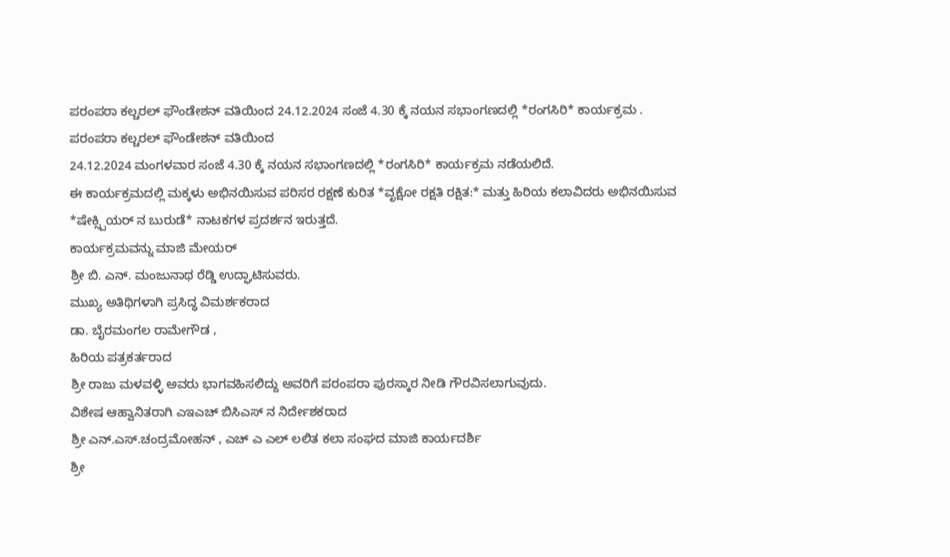ಪರಂಪರಾ ಕಲ್ಚರಲ್ ಫೌಂಡೇಶನ್ ವತಿಯಿಂದ 24.12.2024 ಸಂಜೆ 4.30 ಕ್ಕೆ ನಯನ ಸಭಾಂಗಣದಲ್ಲಿ *ರಂಗಸಿರಿ* ಕಾರ್ಯಕ್ರಮ .
ಪರಂಪರಾ ಕಲ್ಚರಲ್ ಫೌಂಡೇಶನ್ ವತಿಯಿಂದ
24.12.2024 ಮಂಗಳವಾರ ಸಂಜೆ 4.30 ಕ್ಕೆ ನಯನ ಸಭಾಂಗಣದಲ್ಲಿ *ರಂಗಸಿರಿ* ಕಾರ್ಯಕ್ರಮ ನಡೆಯಲಿದೆ.
ಈ ಕಾರ್ಯಕ್ರಮದಲ್ಲಿ ಮಕ್ಕಳು ಅಭಿನಯಿಸುವ ಪರಿಸರ ರಕ್ಷಣೆ ಕುರಿತ *ವೃಕ್ಷೋ ರಕ್ಷತಿ ರಕ್ಷಿತ:* ಮತ್ತು ಹಿರಿಯ ಕಲಾವಿದರು ಅಭಿನಯಿಸುವ *ಷೇಕ್ಸ್ಪಿಯರ್ ನ ಬುರುಡೆ* ನಾಟಕಗಳ ಪ್ರದರ್ಶನ ಇರುತ್ತದೆ.
ಕಾರ್ಯಕ್ರಮವನ್ನು ಮಾಜಿ ಮೇಯರ್
ಶ್ರೀ ಬಿ. ಎನ್. ಮಂಜುನಾಥ ರೆಡ್ಡಿ ಉದ್ಘಾಟಿಸುವರು.
ಮುಖ್ಯ ಅತಿಥಿಗಳಾಗಿ ಪ್ರಸಿದ್ಧ ವಿಮರ್ಶಕರಾದ
ಡಾ. ಬೈರಮಂಗಲ ರಾಮೇಗೌಡ ,
ಹಿರಿಯ ಪತ್ರಕರ್ತರಾದ
ಶ್ರೀ ರಾಜು ಮಳವಳ್ಳಿ ಅವರು ಭಾಗವಹಿಸಲಿದ್ದು ಅವರಿಗೆ ಪರಂಪರಾ ಪುರಸ್ಕಾರ ನೀಡಿ ಗೌರವಿಸಲಾಗುವುದು.
ವಿಶೇಷ ಆಹ್ವಾನಿತರಾಗಿ ಎಇಎಚ್ ಬಿಸಿಎಸ್ ನ ನಿರ್ದೇಶಕರಾದ
ಶ್ರೀ ಎನ್.ಎಸ್.ಚಂದ್ರಮೋಹನ್ , ಎಚ್ ಎ ಎಲ್ ಲಲಿತ ಕಲಾ ಸಂಘದ ಮಾಜಿ ಕಾರ್ಯದರ್ಶಿ
ಶ್ರೀ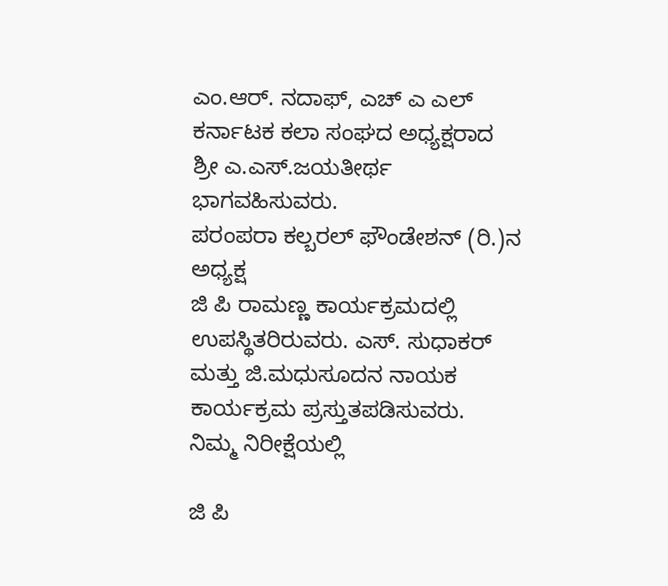ಎಂ.ಆರ್. ನದಾಫ್, ಎಚ್ ಎ ಎಲ್ ಕರ್ನಾಟಕ ಕಲಾ ಸಂಘದ ಅಧ್ಯಕ್ಷರಾದ
ಶ್ರೀ ಎ.ಎಸ್.ಜಯತೀರ್ಥ ಭಾಗವಹಿಸುವರು.
ಪರಂಪರಾ ಕಲ್ಬರಲ್ ಫೌಂಡೇಶನ್ (ರಿ.)ನ ಅಧ್ಯಕ್ಷ
ಜಿ ಪಿ ರಾಮಣ್ಣ ಕಾರ್ಯಕ್ರಮದಲ್ಲಿ ಉಪಸ್ಥಿತರಿರುವರು. ಎಸ್. ಸುಧಾಕರ್ ಮತ್ತು ಜಿ.ಮಧುಸೂದನ ನಾಯಕ ಕಾರ್ಯಕ್ರಮ ಪ್ರಸ್ತುತಪಡಿಸುವರು.
ನಿಮ್ಮ ನಿರೀಕ್ಷೆಯಲ್ಲಿ

ಜಿ ಪಿ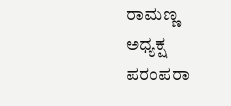ರಾಮಣ್ಣ
ಅಧ್ಯಕ್ಷ
ಪರಂಪರಾ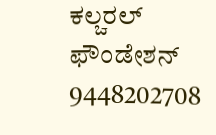ಕಲ್ಚರಲ್ ಫೌಂಡೇಶನ್
9448202708